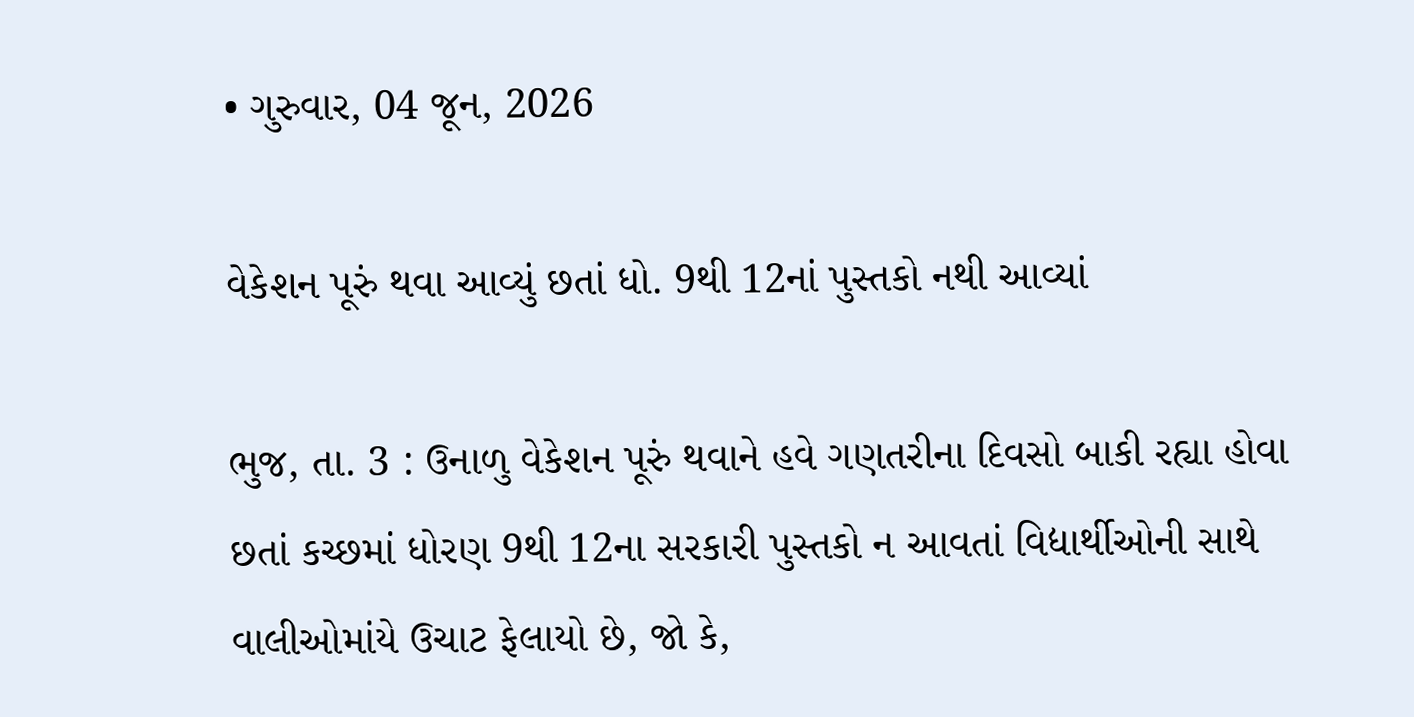• ગુરુવાર, 04 જૂન, 2026

વેકેશન પૂરું થવા આવ્યું છતાં ધો. 9થી 12નાં પુસ્તકો નથી આવ્યાં

ભુજ, તા. 3 : ઉનાળુ વેકેશન પૂરું થવાને હવે ગણતરીના દિવસો બાકી રહ્યા હોવા છતાં કચ્છમાં ધોરણ 9થી 12ના સરકારી પુસ્તકો ન આવતાં વિદ્યાર્થીઓની સાથે વાલીઓમાંયે ઉચાટ ફેલાયો છે, જો કે,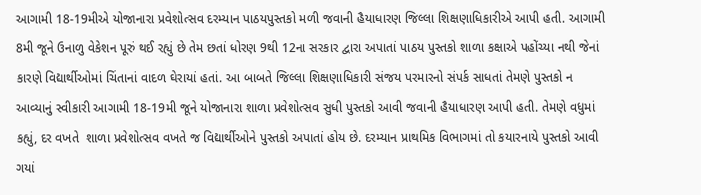આગામી 18-19મીએ યોજાનારા પ્રવેશોત્સવ દરમ્યાન પાઠયપુસ્તકો મળી જવાની હૈયાધારણ જિલ્લા શિક્ષણાધિકારીએ આપી હતી. આગામી 8મી જૂને ઉનાળુ વેકેશન પૂરું થઈ રહ્યું છે તેમ છતાં ધોરણ 9થી 12ના સરકાર દ્વારા અપાતાં પાઠય પુસ્તકો શાળા કક્ષાએ પહોંચ્યા નથી જેનાં કારણે વિદ્યાર્થીઓમાં ચિંતાનાં વાદળ ઘેરાયાં હતાં. આ બાબતે જિલ્લા શિક્ષણાધિકારી સંજય પરમારનો સંપર્ક સાધતાં તેમણે પુસ્તકો ન આવ્યાનું સ્વીકારી આગામી 18-19મી જૂને યોજાનારા શાળા પ્રવેશોત્સવ સુધી પુસ્તકો આવી જવાની હૈયાધારણ આપી હતી. તેમણે વધુમાં કહ્યું, દર વખતે  શાળા પ્રવેશોત્સવ વખતે જ વિદ્યાર્થીઓને પુસ્તકો અપાતાં હોય છે. દરમ્યાન પ્રાથમિક વિભાગમાં તો કયારનાયે પુસ્તકો આવી ગયાં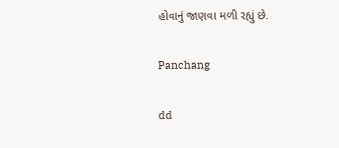હોવાનું જાણવા મળી રહ્યું છે.

Panchang

dd